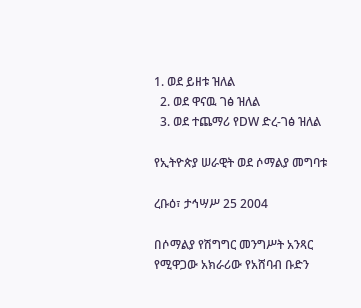1. ወደ ይዘቱ ዝለል
  2. ወደ ዋናዉ ገፅ ዝለል
  3. ወደ ተጨማሪ የDW ድረ-ገፅ ዝለል

የኢትዮጵያ ሠራዊት ወደ ሶማልያ መግባቱ

ረቡዕ፣ ታኅሣሥ 25 2004

በሶማልያ የሽግግር መንግሥት አንጻር የሚዋጋው አክራሪው የአሸባብ ቡድን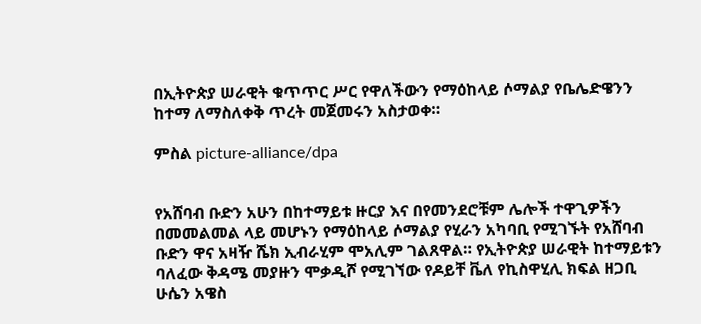በኢትዮጵያ ሠራዊት ቁጥጥር ሥር የዋለችውን የማዕከላይ ሶማልያ የቤሌድዌንን ከተማ ለማስለቀቅ ጥረት መጀመሩን አስታወቀ።

ምስል picture-alliance/dpa


የአሸባብ ቡድን አሁን በከተማይቱ ዙርያ እና በየመንደሮቹም ሌሎች ተዋጊዎችን በመመልመል ላይ መሆኑን የማዕከላይ ሶማልያ የሂራን አካባቢ የሚገኙት የአሸባብ ቡድን ዋና አዛዥ ሼክ ኢብራሂም ሞአሊም ገልጸዋል። የኢትዮጵያ ሠራዊት ከተማይቱን ባለፈው ቅዳሜ መያዙን ሞቃዲሾ የሚገኘው የዶይቸ ቬለ የኪስዋሂሊ ክፍል ዘጋቢ  ሁሴን አዌስ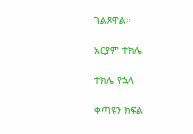ገልጾዋል።

አርያም ተክሌ

ተክሌ የኋላ

ቀጣዩን ክፍል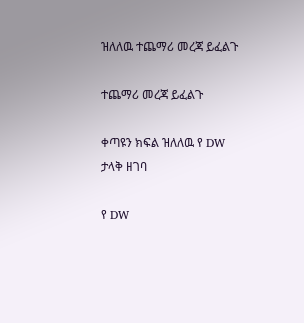ዝለለዉ ተጨማሪ መረጃ ይፈልጉ

ተጨማሪ መረጃ ይፈልጉ

ቀጣዩን ክፍል ዝለለዉ የ DW ታላቅ ዘገባ

የ DW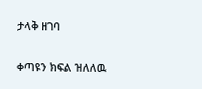ታላቅ ዘገባ

ቀጣዩን ክፍል ዝለለዉ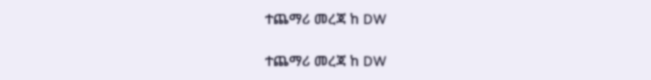ተጨማሪ መረጃ ከ DW

ተጨማሪ መረጃ ከ DW